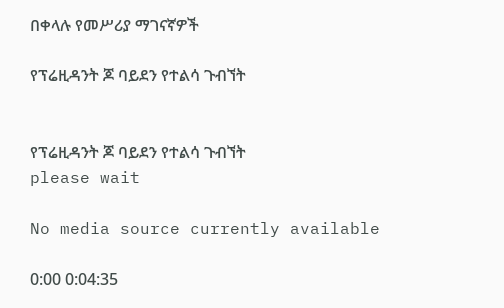በቀላሉ የመሥሪያ ማገናኛዎች

የፕሬዚዳንት ጆ ባይደን የተልሳ ጉብኘት


የፕሬዚዳንት ጆ ባይደን የተልሳ ጉብኘት
please wait

No media source currently available

0:00 0:04:35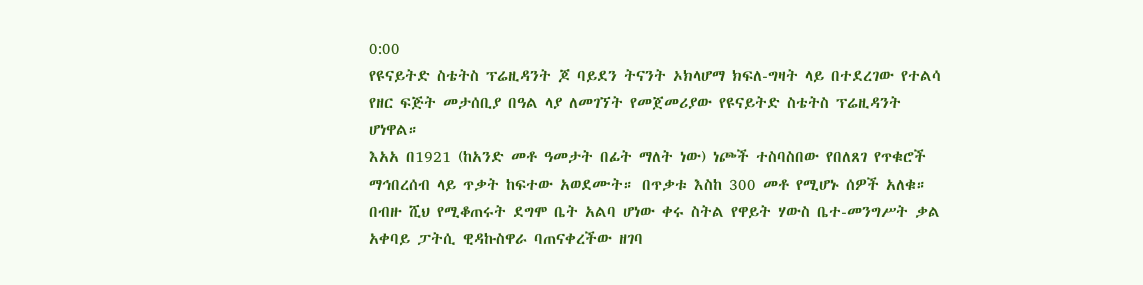0:00
የዩናይትድ ስቴትስ ፕሬዚዳንት ጆ ባይደን ትናንት ኦክላሆማ ክፍለ-ግዛት ላይ በተደረገው የተልሳ የዘር ፍጅት መታሰቢያ በዓል ላያ ለመገኘት የመጀመሪያው የዩናይትድ ስቴትስ ፕሬዚዳንት ሆነዋል።
እአአ በ1921 (ከአንድ መቶ ዓመታት በፊት ማለት ነው) ነጮች ተስባስበው የበለጸገ የጥቁሮች ማኅበረሰብ ላይ ጥቃት ከፍተው አወደሙት። በጥቃቱ እስከ 300 መቶ የሚሆኑ ሰዎች አለቁ።
በብዙ ሺህ የሚቆጠሩት ደግሞ ቤት አልባ ሆነው ቀሩ ስትል የዋይት ሃውስ ቤተ-መንግሥት ቃል አቀባይ ፓትሲ ዊዳኩስዋራ ባጠናቀረችው ዘገባ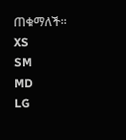ጠቁማለች።
XS
SM
MD
LG